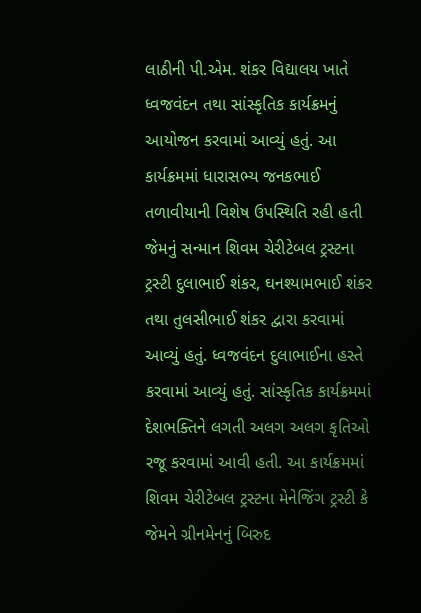લાઠીની પી.એમ. શંકર વિદ્યાલય ખાતે ધ્વજવંદન તથા સાંસ્કૃતિક કાર્યક્રમનું આયોજન કરવામાં આવ્યું હતું. આ કાર્યક્રમમાં ધારાસભ્ય જનકભાઈ તળાવીયાની વિશેષ ઉપસ્થિતિ રહી હતી જેમનું સન્માન શિવમ ચેરીટેબલ ટ્રસ્ટના ટ્રસ્ટી દુલાભાઈ શંકર, ઘનશ્યામભાઈ શંકર તથા તુલસીભાઈ શંકર દ્વારા કરવામાં આવ્યું હતું. ધ્વજવંદન દુલાભાઈના હસ્તે કરવામાં આવ્યું હતું. સાંસ્કૃતિક કાર્યક્રમમાં દેશભક્તિને લગતી અલગ અલગ કૃતિઓ રજૂ કરવામાં આવી હતી. આ કાર્યક્રમમાં શિવમ ચેરીટેબલ ટ્રસ્ટના મેનેજિંગ ટ્રસ્ટી કે જેમને ગ્રીનમેનનું બિરુદ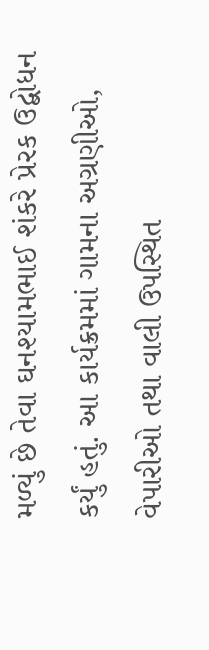મળ્યું છે તેવા ઘનશ્યામભાઈ શંકરે પ્રેરક ઉદ્બોધન કર્યું હતું. આ કાર્યક્રમમાં ગામના અગ્રણીઓ, વેપારીઓ તથા વાલી ઉપસ્થિત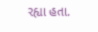રહ્યા હતા.